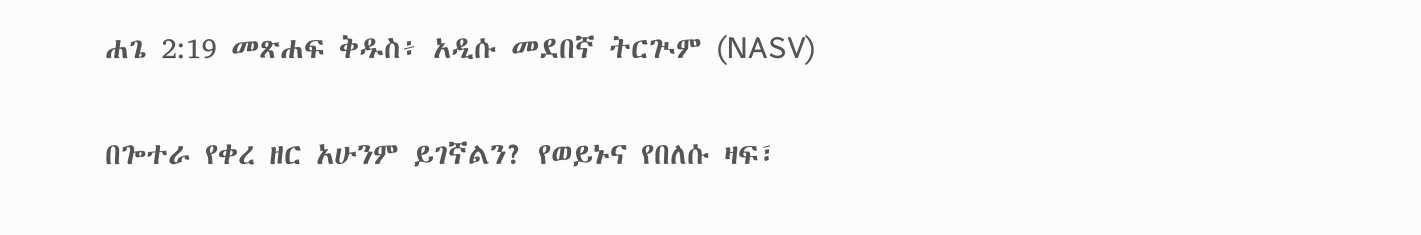ሐጌ 2:19 መጽሐፍ ቅዱስ፥ አዲሱ መደበኛ ትርጒም (NASV)

በጐተራ የቀረ ዘር አሁንም ይገኛልን? የወይኑና የበለሱ ዛፍ፣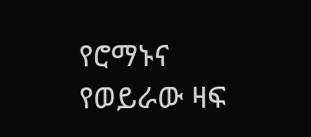የሮማኑና የወይራው ዛፍ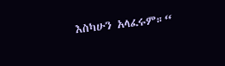እስካሁን አላፈሩም።“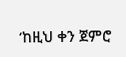‘ከዚህ ቀን ጀምሮ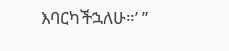እባርካችኋለሁ።’ ”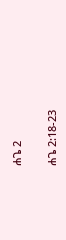ሐጌ 2

ሐጌ 2:18-23